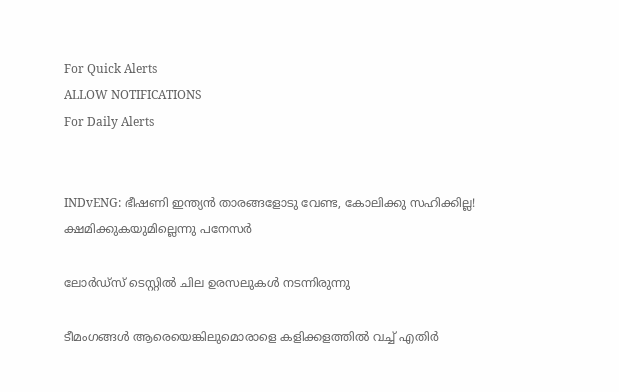For Quick Alerts
ALLOW NOTIFICATIONS
For Daily Alerts


INDvENG: ഭീഷണി ഇന്ത്യന്‍ താരങ്ങളോടു വേണ്ട, കോലിക്കു സഹിക്കില്ല! ക്ഷമിക്കുകയുമില്ലെന്നു പനേസര്‍

ലോര്‍ഡ്‌സ് ടെസ്റ്റില്‍ ചില ഉരസലുകള്‍ നടന്നിരുന്നു

ടീമംഗങ്ങള്‍ ആരെയെങ്കിലുമൊരാളെ കളിക്കളത്തില്‍ വച്ച് എതിര്‍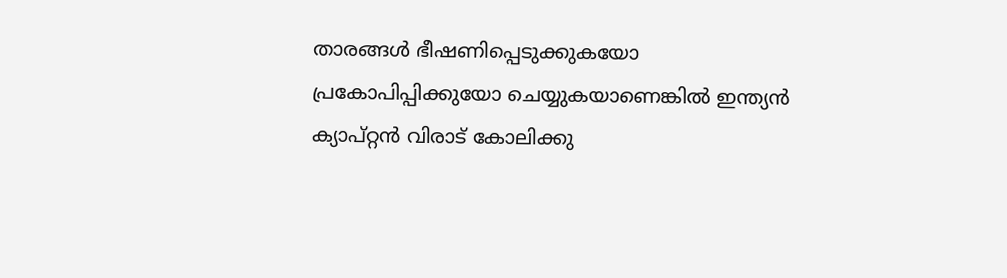താരങ്ങള്‍ ഭീഷണിപ്പെടുക്കുകയോ പ്രകോപിപ്പിക്കുയോ ചെയ്യുകയാണെങ്കില്‍ ഇന്ത്യന്‍ ക്യാപ്റ്റന്‍ വിരാട് കോലിക്കു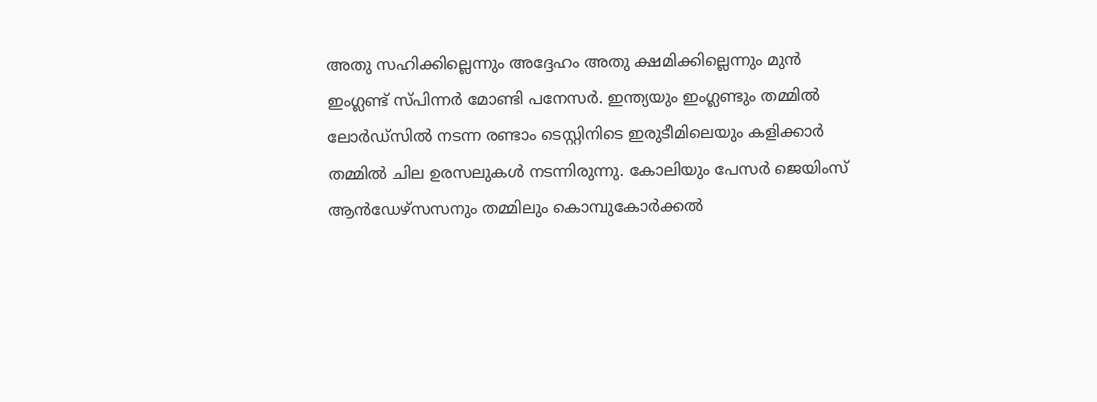അതു സഹിക്കില്ലെന്നും അദ്ദേഹം അതു ക്ഷമിക്കില്ലെന്നും മുന്‍ ഇംഗ്ലണ്ട് സ്പിന്നര്‍ മോണ്ടി പനേസര്‍. ഇന്ത്യയും ഇംഗ്ലണ്ടും തമ്മില്‍ ലോര്‍ഡ്‌സില്‍ നടന്ന രണ്ടാം ടെസ്റ്റിനിടെ ഇരുടീമിലെയും കളിക്കാര്‍ തമ്മില്‍ ചില ഉരസലുകള്‍ നടന്നിരുന്നു. കോലിയും പേസര്‍ ജെയിംസ് ആന്‍ഡേഴ്‌സസനും തമ്മിലും കൊമ്പുകോര്‍ക്കല്‍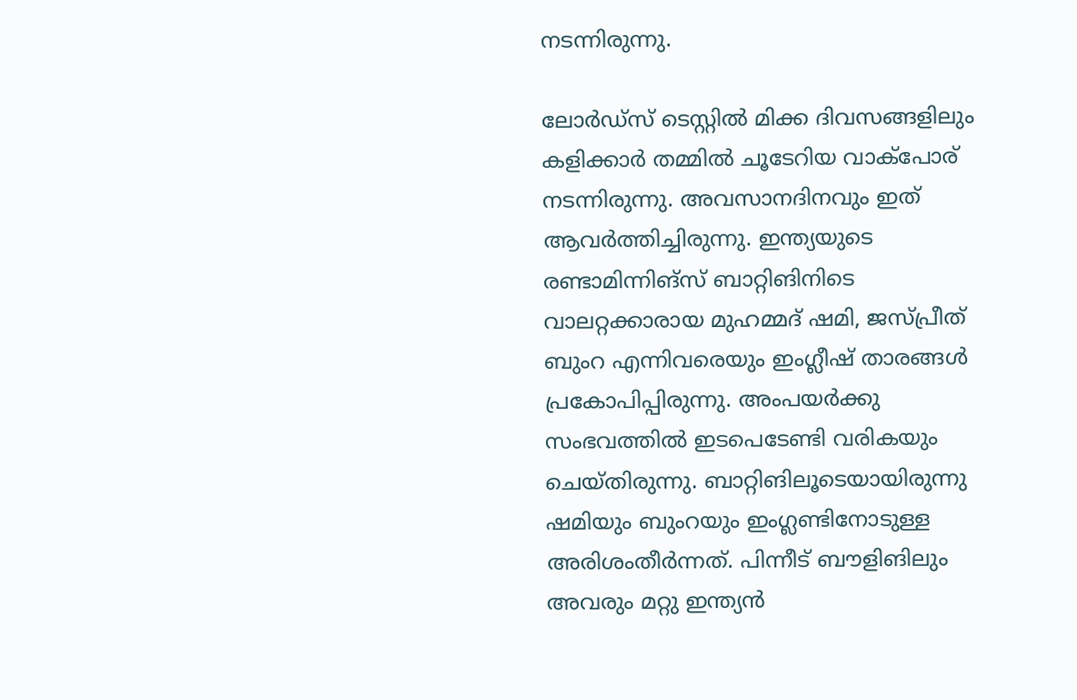നടന്നിരുന്നു.

ലോര്‍ഡ്‌സ് ടെസ്റ്റില്‍ മിക്ക ദിവസങ്ങളിലും കളിക്കാര്‍ തമ്മില്‍ ചൂടേറിയ വാക്‌പോര് നടന്നിരുന്നു. അവസാനദിനവും ഇത് ആവര്‍ത്തിച്ചിരുന്നു. ഇന്ത്യയുടെ രണ്ടാമിന്നിങ്‌സ് ബാറ്റിങിനിടെ വാലറ്റക്കാരായ മുഹമ്മദ് ഷമി, ജസ്പ്രീത് ബുംറ എന്നിവരെയും ഇംഗ്ലീഷ് താരങ്ങള്‍ പ്രകോപിപ്പിരുന്നു. അംപയര്‍ക്കു സംഭവത്തില്‍ ഇടപെടേണ്ടി വരികയും ചെയ്തിരുന്നു. ബാറ്റിങിലൂടെയായിരുന്നു ഷമിയും ബുംറയും ഇംഗ്ലണ്ടിനോടുള്ള അരിശംതീര്‍ന്നത്. പിന്നീട് ബൗളിങിലും അവരും മറ്റു ഇന്ത്യന്‍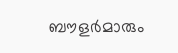ബൗളര്‍മാരും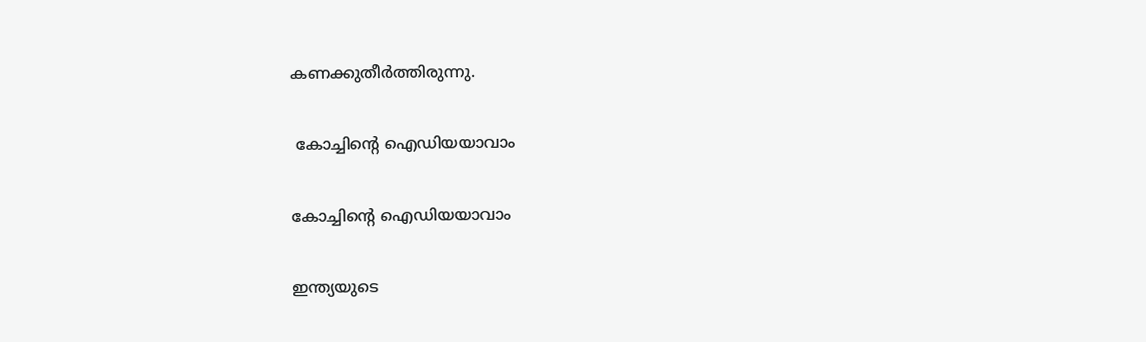കണക്കുതീര്‍ത്തിരുന്നു.

 കോച്ചിന്റെ ഐഡിയയാവാം

കോച്ചിന്റെ ഐഡിയയാവാം

ഇന്ത്യയുടെ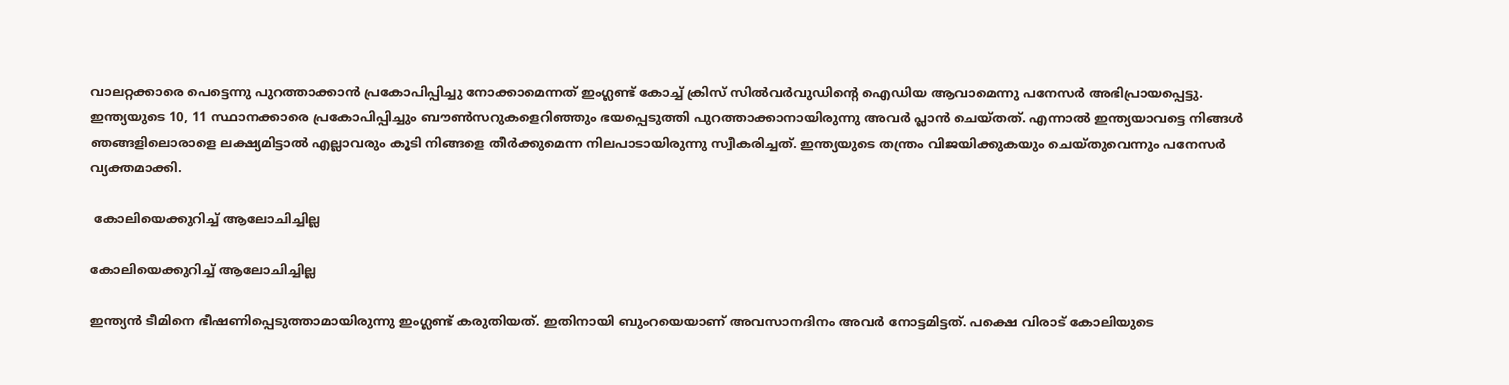വാലറ്റക്കാരെ പെട്ടെന്നു പുറത്താക്കാന്‍ പ്രകോപിപ്പിച്ചു നോക്കാമെന്നത് ഇംഗ്ലണ്ട് കോച്ച് ക്രിസ് സില്‍വര്‍വുഡിന്റെ ഐഡിയ ആവാമെന്നു പനേസര്‍ അഭിപ്രായപ്പെട്ടു. ഇന്ത്യയുടെ 10, 11 സ്ഥാനക്കാരെ പ്രകോപിപ്പിച്ചും ബൗണ്‍സറുകളെറിഞ്ഞും ഭയപ്പെടുത്തി പുറത്താക്കാനായിരുന്നു അവര്‍ പ്ലാന്‍ ചെയ്തത്. എന്നാല്‍ ഇന്ത്യയാവട്ടെ നിങ്ങള്‍ ഞങ്ങളിലൊരാളെ ലക്ഷ്യമിട്ടാല്‍ എല്ലാവരും കൂടി നിങ്ങളെ തീര്‍ക്കുമെന്ന നിലപാടായിരുന്നു സ്വീകരിച്ചത്. ഇന്ത്യയുടെ തന്ത്രം വിജയിക്കുകയും ചെയ്തുവെന്നും പനേസര്‍ വ്യക്തമാക്കി.

 കോലിയെക്കുറിച്ച് ആലോചിച്ചില്ല

കോലിയെക്കുറിച്ച് ആലോചിച്ചില്ല

ഇന്ത്യന്‍ ടീമിനെ ഭീഷണിപ്പെടുത്താമായിരുന്നു ഇംഗ്ലണ്ട് കരുതിയത്. ഇതിനായി ബുംറയെയാണ് അവസാനദിനം അവര്‍ നോട്ടമിട്ടത്. പക്ഷെ വിരാട് കോലിയുടെ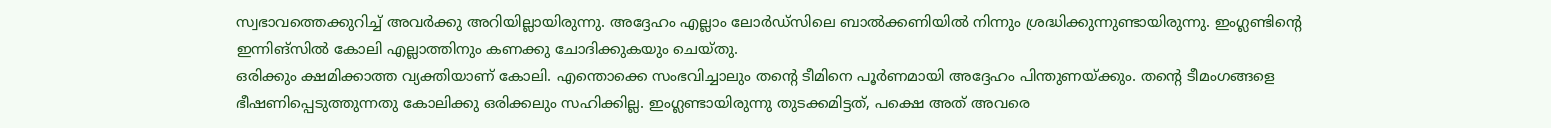സ്വഭാവത്തെക്കുറിച്ച് അവര്‍ക്കു അറിയില്ലായിരുന്നു. അദ്ദേഹം എല്ലാം ലോര്‍ഡ്‌സിലെ ബാല്‍ക്കണിയില്‍ നിന്നും ശ്രദ്ധിക്കുന്നുണ്ടായിരുന്നു. ഇംഗ്ലണ്ടിന്റെ ഇന്നിങ്‌സില്‍ കോലി എല്ലാത്തിനും കണക്കു ചോദിക്കുകയും ചെയ്തു.
ഒരിക്കും ക്ഷമിക്കാത്ത വ്യക്തിയാണ് കോലി. എന്തൊക്കെ സംഭവിച്ചാലും തന്റെ ടീമിനെ പൂര്‍ണമായി അദ്ദേഹം പിന്തുണയ്ക്കും. തന്റെ ടീമംഗങ്ങളെ ഭീഷണിപ്പെടുത്തുന്നതു കോലിക്കു ഒരിക്കലും സഹിക്കില്ല. ഇംഗ്ലണ്ടായിരുന്നു തുടക്കമിട്ടത്, പക്ഷെ അത് അവരെ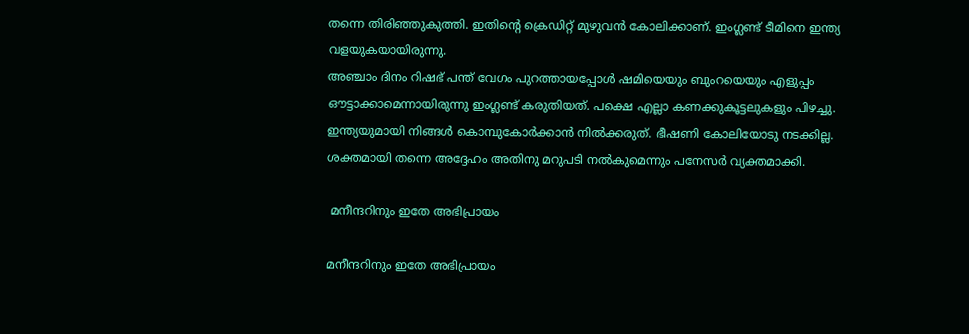തന്നെ തിരിഞ്ഞുകുത്തി. ഇതിന്റെ ക്രെഡിറ്റ് മുഴുവന്‍ കോലിക്കാണ്. ഇംഗ്ലണ്ട് ടീമിനെ ഇന്ത്യ വളയുകയായിരുന്നു.
അഞ്ചാം ദിനം റിഷഭ് പന്ത് വേഗം പുറത്തായപ്പോള്‍ ഷമിയെയും ബുംറയെയും എളുപ്പം ഔട്ടാക്കാമെന്നായിരുന്നു ഇംഗ്ലണ്ട് കരുതിയത്. പക്ഷെ എല്ലാ കണക്കുകൂട്ടലുകളും പിഴച്ചു. ഇന്ത്യയുമായി നിങ്ങള്‍ കൊമ്പുകോര്‍ക്കാന്‍ നില്‍ക്കരുത്. ഭീഷണി കോലിയോടു നടക്കില്ല. ശക്തമായി തന്നെ അദ്ദേഹം അതിനു മറുപടി നല്‍കുമെന്നും പനേസര്‍ വ്യക്തമാക്കി.

 മനീന്ദറിനും ഇതേ അഭിപ്രായം

മനീന്ദറിനും ഇതേ അഭിപ്രായം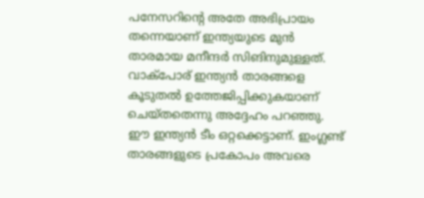പനേസറിന്റെ അതേ അഭിപ്രായം തന്നെയാണ് ഇന്ത്യയുടെ മുന്‍ താരമായ മനീന്ദര്‍ സിങിനുമുള്ളത്. വാക്‌പോര് ഇന്ത്യന്‍ താരങ്ങളെ കൂടുതല്‍ ഉത്തേജിപ്പിക്കുകയാണ് ചെയ്തതെന്നു അദ്ദേഹം പറഞ്ഞു.
ഈ ഇന്ത്യന്‍ ടീം ഒറ്റക്കെട്ടാണ്. ഇംഗ്ലണ്ട് താരങ്ങളുടെ പ്രകോപം അവരെ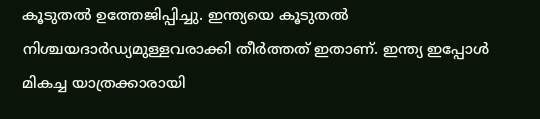കൂടുതല്‍ ഉത്തേജിപ്പിച്ചു. ഇന്ത്യയെ കൂടുതല്‍ നിശ്ചയദാര്‍ഡ്യമുള്ളവരാക്കി തീര്‍ത്തത് ഇതാണ്. ഇന്ത്യ ഇപ്പോള്‍ മികച്ച യാത്രക്കാരായി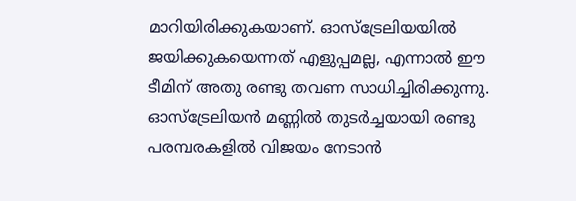മാറിയിരിക്കുകയാണ്. ഓസ്‌ട്രേലിയയില്‍ ജയിക്കുകയെന്നത് എളുപ്പമല്ല, എന്നാല്‍ ഈ ടീമിന് അതു രണ്ടു തവണ സാധിച്ചിരിക്കുന്നു. ഓസ്‌ട്രേലിയന്‍ മണ്ണില്‍ തുടര്‍ച്ചയായി രണ്ടു പരമ്പരകളില്‍ വിജയം നേടാന്‍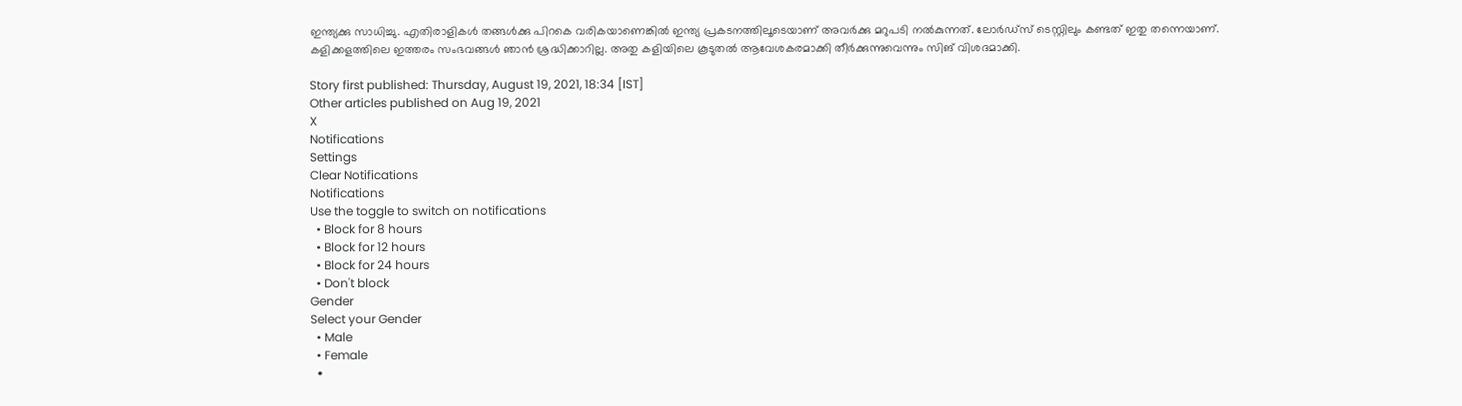ഇന്ത്യക്കു സാധിച്ചു. എതിരാളികള്‍ തങ്ങള്‍ക്കു പിറകെ വരികയാണെങ്കില്‍ ഇന്ത്യ പ്രകടനത്തിലൂടെയാണ് അവര്‍ക്കു മറുപടി നല്‍കുന്നത്. ലോര്‍ഡ്‌സ് ടെസ്റ്റിലും കണ്ടത് ഇതു തന്നെയാണ്. കളിക്കളത്തിലെ ഇത്തരം സംഭവങ്ങള്‍ ഞാന്‍ ശ്രദ്ധിക്കാറില്ല. അതു കളിയിലെ കൂടുതല്‍ ആവേശകരമാക്കി തീര്‍ക്കുന്നുവെന്നും സിങ് വിശദമാക്കി.

Story first published: Thursday, August 19, 2021, 18:34 [IST]
Other articles published on Aug 19, 2021
X
Notifications
Settings
Clear Notifications
Notifications
Use the toggle to switch on notifications
  • Block for 8 hours
  • Block for 12 hours
  • Block for 24 hours
  • Don't block
Gender
Select your Gender
  • Male
  • Female
  •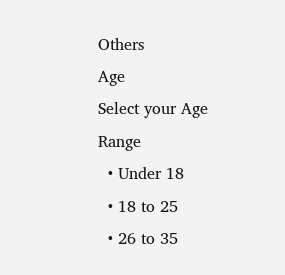Others
Age
Select your Age Range
  • Under 18
  • 18 to 25
  • 26 to 35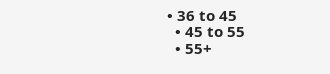• 36 to 45
  • 45 to 55
  • 55+